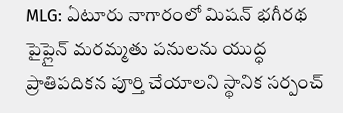MLG: ఏటూరు నాగారంలో మిషన్ భగీరథ పైప్లైన్ మరమ్మతు పనులను యుద్ధ ప్రాతిపదికన పూర్తి చేయాలని స్థానిక సర్పంచ్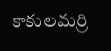కాకులమర్రి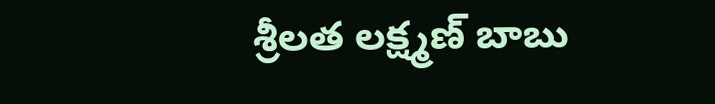శ్రీలత లక్ష్మణ్ బాబు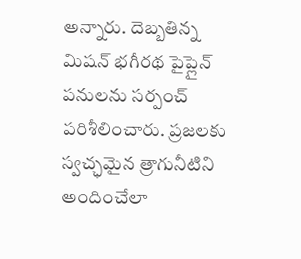అన్నారు. దెబ్బతిన్న మిషన్ భగీరథ పైప్లైన్ పనులను సర్పంచ్ పరిశీలించారు. ప్రజలకు స్వచ్ఛమైన త్రాగునీటిని అందించేలా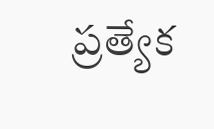ప్రత్యేక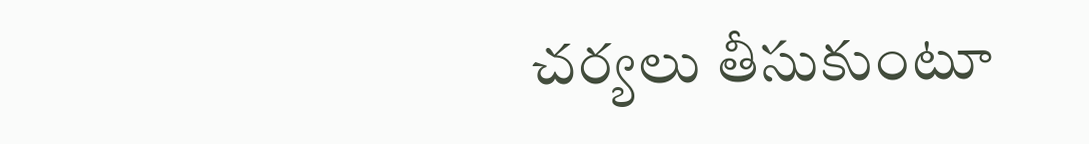చర్యలు తీసుకుంటూ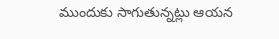ముందుకు సాగుతున్నట్లు ఆయన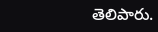తెలిపారు.